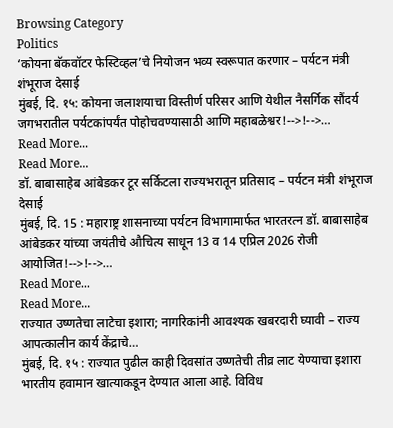Browsing Category
Politics
‘कोयना बॅकवॉटर फेस्टिव्हल’चे नियोजन भव्य स्वरूपात करणार – पर्यटन मंत्री शंभूराज देसाई
मुंबई, दि. १५: कोयना जलाशयाचा विस्तीर्ण परिसर आणि येथील नैसर्गिक सौंदर्य जगभरातील पर्यटकांपर्यंत पोहोचवण्यासाठी आणि महाबळेश्वर!-->!-->…
Read More...
Read More...
डॉ. बाबासाहेब आंबेडकर टूर सर्किटला राज्यभरातून प्रतिसाद – पर्यटन मंत्री शंभूराज देसाई
मुंबई, दि. 15 : महाराष्ट्र शासनाच्या पर्यटन विभागामार्फत भारतरत्न डॉ. बाबासाहेब आंबेडकर यांच्या जयंतीचे औचित्य साधून 13 व 14 एप्रिल 2026 रोजी आयोजित!-->!-->…
Read More...
Read More...
राज्यात उष्णतेचा लाटेचा इशारा; नागरिकांनी आवश्यक खबरदारी घ्यावी – राज्य आपत्कालीन कार्य केंद्राचे…
मुंबई, दि. १५ : राज्यात पुढील काही दिवसांत उष्णतेची तीव्र लाट येण्याचा इशारा भारतीय हवामान खात्याकडून देण्यात आला आहे. विविध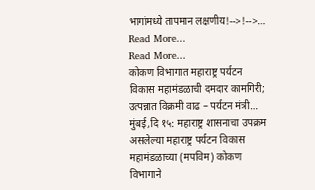भागांमध्ये तापमान लक्षणीय!-->!-->…
Read More...
Read More...
कोकण विभागात महाराष्ट्र पर्यटन विकास महामंडळाची दमदार कामगिरी; उत्पन्नात विक्रमी वाढ – पर्यटन मंत्री…
मुंबई,दि १५: महाराष्ट्र शासनाचा उपक्रम असलेल्या महाराष्ट्र पर्यटन विकास महामंडळाच्या (मपविम) कोकण विभागाने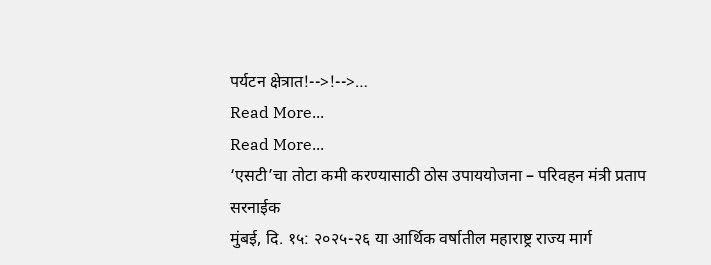पर्यटन क्षेत्रात!-->!-->…
Read More...
Read More...
‘एसटी’चा तोटा कमी करण्यासाठी ठोस उपाययोजना – परिवहन मंत्री प्रताप सरनाईक
मुंबई, दि. १५: २०२५-२६ या आर्थिक वर्षातील महाराष्ट्र राज्य मार्ग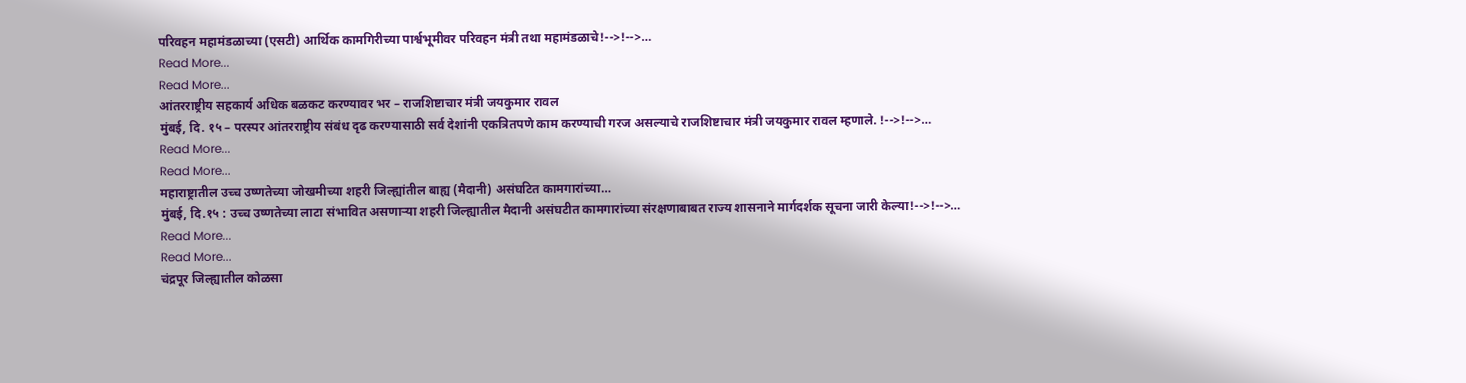परिवहन महामंडळाच्या (एसटी) आर्थिक कामगिरीच्या पार्श्वभूमीवर परिवहन मंत्री तथा महामंडळाचे!-->!-->…
Read More...
Read More...
आंतरराष्ट्रीय सहकार्य अधिक बळकट करण्यावर भर – राजशिष्टाचार मंत्री जयकुमार रावल
मुंबई, दि. १५ – परस्पर आंतरराष्ट्रीय संबंध दृढ करण्यासाठी सर्व देशांनी एकत्रितपणे काम करण्याची गरज असल्याचे राजशिष्टाचार मंत्री जयकुमार रावल म्हणाले. !-->!-->…
Read More...
Read More...
महाराष्ट्रातील उच्च उष्णतेच्या जोखमीच्या शहरी जिल्ह्यांतील बाह्य (मैदानी) असंघटित कामगारांच्या…
मुंबई, दि.१५ : उच्च उष्णतेच्या लाटा संभावित असणाऱ्या शहरी जिल्ह्यातील मैदानी असंघटीत कामगारांच्या संरक्षणाबाबत राज्य शासनाने मार्गदर्शक सूचना जारी केल्या!-->!-->…
Read More...
Read More...
चंद्रपूर जिल्ह्यातील कोळसा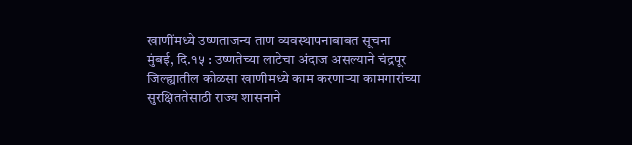खाणींमध्ये उष्णताजन्य ताण व्यवस्थापनाबाबत सूचना
मुंबई, दि.१५ : उष्णतेच्या लाटेचा अंदाज असल्याने चंद्रपूर जिल्ह्यातील कोळसा खाणीमध्ये काम करणाऱ्या कामगारांच्या सुरक्षिततेसाठी राज्य शासनाने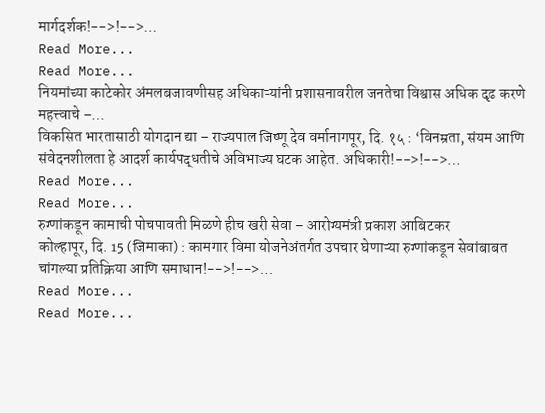मार्गदर्शक!-->!-->…
Read More...
Read More...
नियमांच्या काटेकोर अंमलबजावणीसह अधिकाऱ्यांनी प्रशासनावरील जनतेचा विश्वास अधिक दृढ करणे महत्त्वाचे –…
विकसित भारतासाठी योगदान द्या – राज्यपाल जिष्णू देव वर्मानागपूर, दि. १५ : ‘विनम्रता, संयम आणि संवेदनशीलता हे आदर्श कार्यपद्धतीचे अविभाज्य घटक आहेत. अधिकारी!-->!-->…
Read More...
Read More...
रुग्णांकडून कामाची पोचपावती मिळणे हीच खरी सेवा – आरोग्यमंत्री प्रकाश आबिटकर
कोल्हापूर, दि. 15 (जिमाका) : कामगार विमा योजनेअंतर्गत उपचार घेणाऱ्या रुग्णांकडून सेवांबाबत चांगल्या प्रतिक्रिया आणि समाधान!-->!-->…
Read More...
Read More...